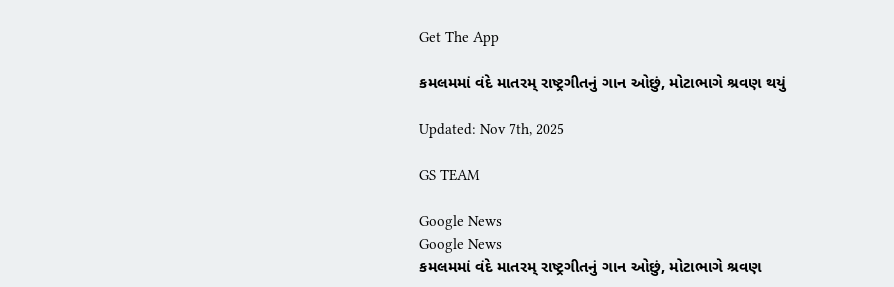Get The App

કમલમમાં વંદે માતરમ્ રાષ્ટ્રગીતનું ગાન ઓછું, મોટાભાગે શ્રવણ થયું

Updated: Nov 7th, 2025

GS TEAM

Google News
Google News
કમલમમાં વંદે માતરમ્ રાષ્ટ્રગીતનું ગાન ઓછું, મોટાભાગે શ્રવણ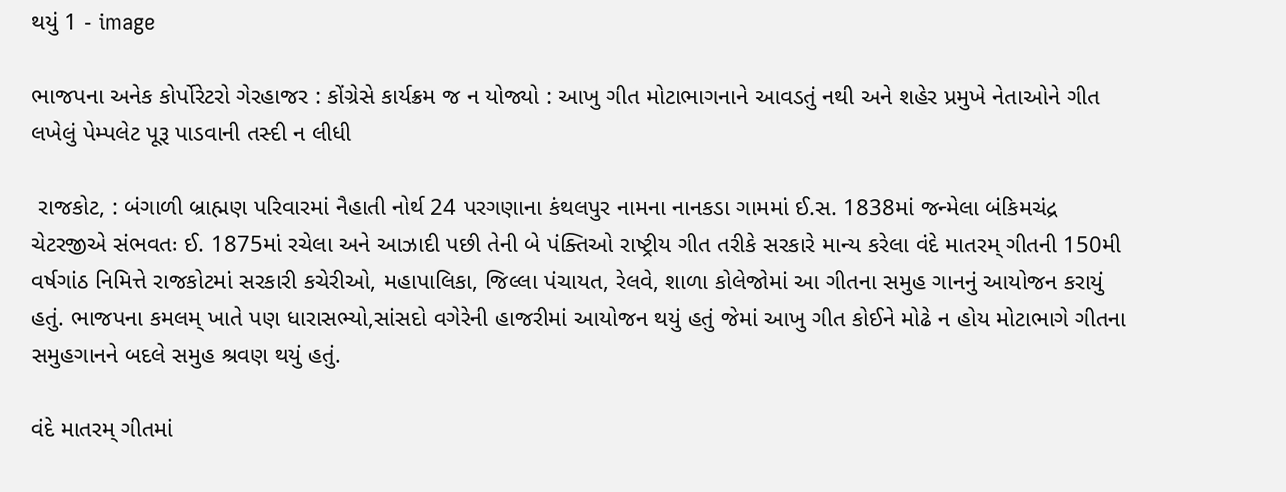થયું 1 - image

ભાજપના અનેક કોર્પોરેટરો ગેરહાજર : કોંગ્રેસે કાર્યક્રમ જ ન યોજ્યો : આખુ ગીત મોટાભાગનાને આવડતું નથી અને શહેર પ્રમુખે નેતાઓને ગીત લખેલું પેમ્પલેટ પૂરૂ પાડવાની તસ્દી ન લીધી

 રાજકોટ, : બંગાળી બ્રાહ્મણ પરિવારમાં નૈહાતી નોર્થ 24 પરગણાના કંથલપુર નામના નાનકડા ગામમાં ઈ.સ. 1838માં જન્મેલા બંકિમચંદ્ર ચેટરજીએ સંભવતઃ ઈ. 1875માં રચેલા અને આઝાદી પછી તેની બે પંક્તિઓ રાષ્ટ્રીય ગીત તરીકે સરકારે માન્ય કરેલા વંદે માતરમ્ ગીતની 150મી વર્ષગાંઠ નિમિત્તે રાજકોટમાં સરકારી કચેરીઓ, મહાપાલિકા, જિલ્લા પંચાયત, રેલવે, શાળા કોલેજોમાં આ ગીતના સમુહ ગાનનું આયોજન કરાયું હતું. ભાજપના કમલમ્ ખાતે પણ ધારાસભ્યો,સાંસદો વગેરેની હાજરીમાં આયોજન થયું હતું જેમાં આખુ ગીત કોઈને મોઢે ન હોય મોટાભાગે ગીતના સમુહગાનને બદલે સમુહ શ્રવણ થયું હતું.

વંદે માતરમ્ ગીતમાં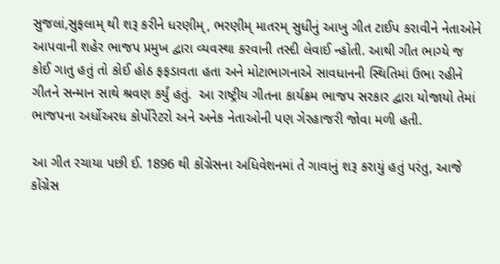સુજલાં,સુફલામ્ થી શરૂ કરીને ધરણીમ્, ભરણીમ્ માતરમ્ સુધીનું આખુ ગીત ટાઈપ કરાવીને નેતાઓને આપવાની શહેર ભાજપ પ્રમુખ દ્વારા વ્યવસ્થા કરવાની તસ્દી લેવાઈ ન્હોતી. આથી ગીત ભાગ્યે જ કોઈ ગાતુ હતું તો કોઈ હોઠ ફફડાવતા હતા અને મોટાભાગનાએ સાવધાનની સ્થિતિમાં ઉભા રહીને ગીતને સન્માન સાથે શ્રવણ કર્યું હતું.  આ રાષ્ટ્રીય ગીતના કાર્યક્રમ ભાજપ સરકાર દ્વારા યોજાયો તેમાં ભાજપના અર્ધોઅરધ કોર્પોરેટરો અને અનેક નેતાઓની પણ ગેરહાજરી જોવા મળી હતી.

આ ગીત રચાયા પછી ઈ. 1896 થી કોંગ્રેસના અધિવેશનમાં તે ગાવાનું શરૂ કરાયું હતું પરંતુ, આજે કોંગ્રેસ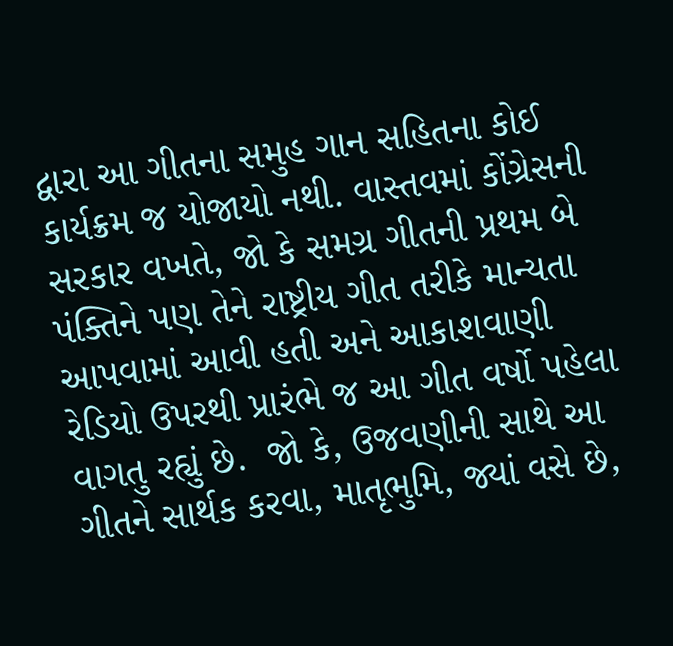દ્વારા આ ગીતના સમુહ ગાન સહિતના કોઈ કાર્યક્રમ જ યોજાયો નથી. વાસ્તવમાં કોંગ્રેસની સરકાર વખતે, જો કે સમગ્ર ગીતની પ્રથમ બે પંક્તિને પણ તેને રાષ્ટ્રીય ગીત તરીકે માન્યતા આપવામાં આવી હતી અને આકાશવાણી રેડિયો ઉપરથી પ્રારંભે જ આ ગીત વર્ષો પહેલા વાગતુ રહ્યું છે.  જો કે, ઉજવણીની સાથે આ ગીતને સાર્થક કરવા, માતૃભુમિ, જ્યાં વસે છે,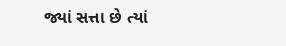જ્યાં સત્તા છે ત્યાં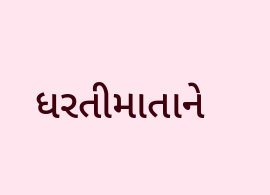ધરતીમાતાને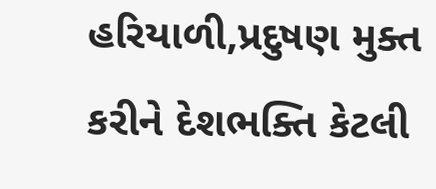હરિયાળી,પ્રદુષણ મુક્ત કરીને દેશભક્તિ કેટલી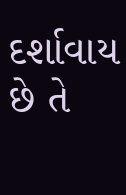દર્શાવાય છે તે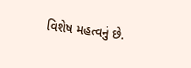વિશેષ મહત્વનું છે.